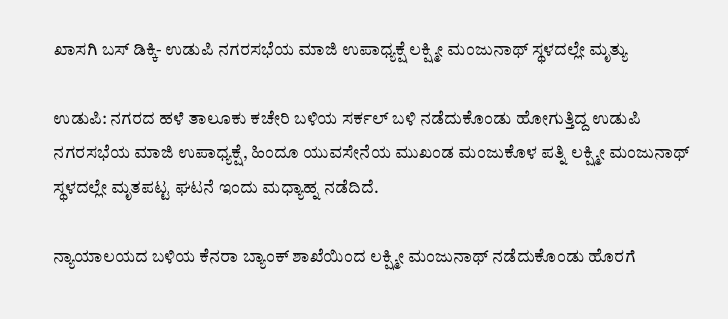ಖಾಸಗಿ ಬಸ್ ಡಿಕ್ಕಿ- ಉಡುಪಿ ನಗರಸಭೆಯ ಮಾಜಿ ಉಪಾಧ್ಯಕ್ಷೆ ಲಕ್ಷ್ಮೀ ಮಂಜುನಾಥ್ ಸ್ಥಳದಲ್ಲೇ ಮೃತ್ಯು

ಉಡುಪಿ: ನಗರದ ಹಳೆ ತಾಲೂಕು ಕಚೇರಿ ಬಳಿಯ ಸರ್ಕಲ್ ಬಳಿ ನಡೆದುಕೊಂಡು ಹೋಗುತ್ತಿದ್ದ ಉಡುಪಿ ನಗರಸಭೆಯ ಮಾಜಿ ಉಪಾಧ್ಯಕ್ಷೆ, ಹಿಂದೂ ಯುವಸೇನೆಯ ಮುಖಂಡ ಮಂಜುಕೊಳ ಪತ್ನಿ ಲಕ್ಷ್ಮೀ ಮಂಜುನಾಥ್ ಸ್ಥಳದಲ್ಲೇ ಮೃತಪಟ್ಟ ಘಟನೆ ಇಂದು ಮಧ್ಯಾಹ್ನ ನಡೆದಿದೆ.

ನ್ಯಾಯಾಲಯದ ಬಳಿಯ ಕೆನರಾ ಬ್ಯಾಂಕ್ ಶಾಖೆಯಿಂದ ಲಕ್ಷ್ಮೀ ಮಂಜುನಾಥ್ ನಡೆದುಕೊಂಡು ಹೊರಗೆ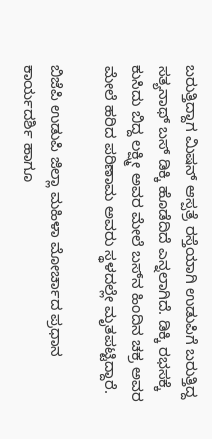ಬರುತ್ತಿದ್ದಾಗ ಮಿಷನ್ ಆಸ್ಪತ್ರೆ ರಸ್ತೆಯಾಗಿ ಉಡುಪಿಗೆ ಬರುತ್ತಿದ್ದ ಸತ್ಯನಾಥ್ ಬಸ್ ಡಿಕ್ಕಿ ಹೊಡೆದಿದೆ ಎನ್ನಲಾಗಿದೆ. ಡಿಕ್ಕಿ ರಭಸಕ್ಕೆ ಕುಸಿದು ಬಿದ್ದ ಲಕ್ಷ್ಮೀ ಅವರ ಮೇಲೆ ಬಸ್‌ನ ಹಿಂದಿನ ಚಕ್ರ ಅವರ ಮೇಲೆ ಹರಿದ ಪರಿಣಾಮ ಅವರು ಸ್ಥಳದಲ್ಲೇ ಮೃತಪಟ್ಟಿದ್ದಾರೆ.

ಬಿಜೆಪಿ ಉಡುಪಿ ಜಿಲ್ಲಾ ಮಹಿಳಾ ಮೋರ್ಚಾದ ಪ್ರಧಾನ ಕಾರ್ಯದರ್ಶಿ ಹಾಗೂ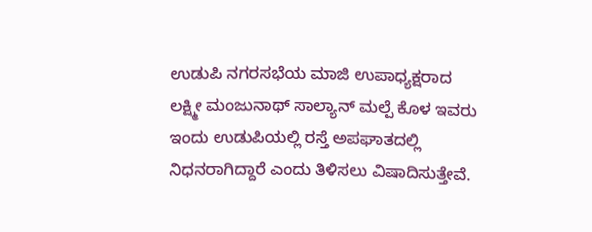ಉಡುಪಿ ನಗರಸಭೆಯ ಮಾಜಿ ಉಪಾಧ್ಯಕ್ಷರಾದ ಲಕ್ಷ್ಮೀ ಮಂಜುನಾಥ್ ಸಾಲ್ಯಾನ್ ಮಲ್ಪೆ ಕೊಳ ಇವರು ಇಂದು ಉಡುಪಿಯಲ್ಲಿ ರಸ್ತೆ ಅಪಘಾತದಲ್ಲಿ ನಿಧನರಾಗಿದ್ದಾರೆ ಎಂದು ತಿಳಿಸಲು ವಿಷಾದಿಸುತ್ತೇವೆ.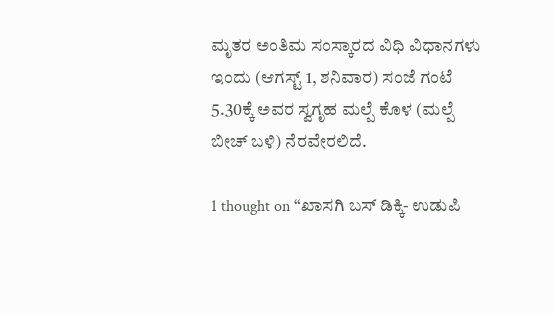ಮೃತರ ಅಂತಿಮ ಸಂಸ್ಕಾರದ ವಿಧಿ ವಿಧಾನಗಳು ಇಂದು (ಆಗಸ್ಟ್ 1, ಶನಿವಾರ) ಸಂಜೆ ಗಂಟೆ 5.30ಕ್ಕೆ ಅವರ ಸ್ವಗೃಹ ಮಲ್ಪೆ ಕೊಳ (ಮಲ್ಪೆ ಬೀಚ್ ಬಳಿ) ನೆರವೇರಲಿದೆ.

1 thought on “ಖಾಸಗಿ ಬಸ್ ಡಿಕ್ಕಿ- ಉಡುಪಿ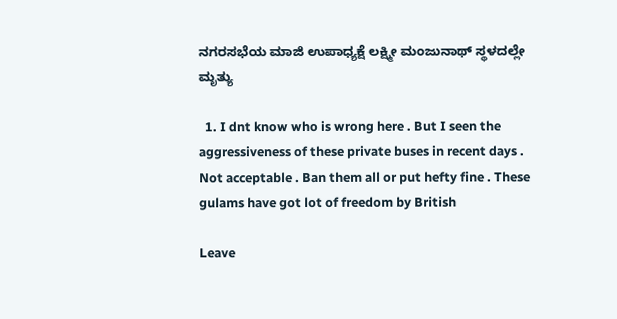ನಗರಸಭೆಯ ಮಾಜಿ ಉಪಾಧ್ಯಕ್ಷೆ ಲಕ್ಷ್ಮೀ ಮಂಜುನಾಥ್ ಸ್ಥಳದಲ್ಲೇ ಮೃತ್ಯು

  1. I dnt know who is wrong here . But I seen the aggressiveness of these private buses in recent days . Not acceptable . Ban them all or put hefty fine . These gulams have got lot of freedom by British

Leave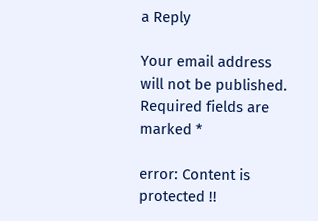a Reply

Your email address will not be published. Required fields are marked *

error: Content is protected !!